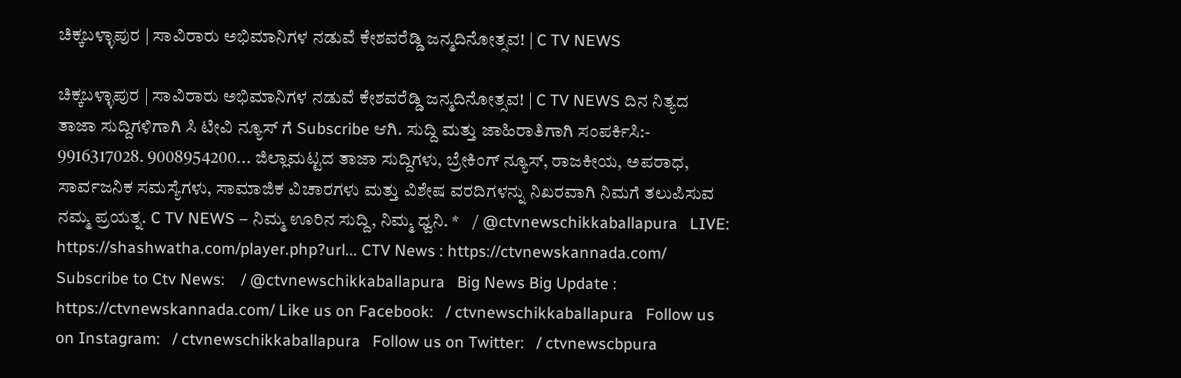ಚಿಕ್ಕಬಳ್ಳಾಪುರ | ಸಾವಿರಾರು ಅಭಿಮಾನಿಗಳ ನಡುವೆ ಕೇಶವರೆಡ್ಡಿ ಜನ್ಮದಿನೋತ್ಸವ! | C TV NEWS

ಚಿಕ್ಕಬಳ್ಳಾಪುರ | ಸಾವಿರಾರು ಅಭಿಮಾನಿಗಳ ನಡುವೆ ಕೇಶವರೆಡ್ಡಿ ಜನ್ಮದಿನೋತ್ಸವ! | C TV NEWS ದಿನ ನಿತ್ಯದ ತಾಜಾ ಸುದ್ದಿಗಳಿಗಾಗಿ ಸಿ ಟೀವಿ ನ್ಯೂಸ್ ಗೆ Subscribe ಆಗಿ. ಸುದ್ದಿ ಮತ್ತು ಜಾಹಿರಾತಿಗಾಗಿ ಸಂಪರ್ಕಿಸಿ:- 9916317028. 9008954200... ಜಿಲ್ಲಾಮಟ್ಟದ ತಾಜಾ ಸುದ್ದಿಗಳು, ಬ್ರೇಕಿಂಗ್ ನ್ಯೂಸ್, ರಾಜಕೀಯ, ಅಪರಾಧ, ಸಾರ್ವಜನಿಕ ಸಮಸ್ಯೆಗಳು, ಸಾಮಾಜಿಕ ವಿಚಾರಗಳು ಮತ್ತು ವಿಶೇಷ ವರದಿಗಳನ್ನು ನಿಖರವಾಗಿ ನಿಮಗೆ ತಲುಪಿಸುವ ನಮ್ಮ ಪ್ರಯತ್ನ. C TV NEWS – ನಿಮ್ಮ ಊರಿನ ಸುದ್ದಿ, ನಿಮ್ಮ ಧ್ವನಿ. *    / @ctvnewschikkaballapura   LIVE: https://shashwatha.com/player.php?url... CTV News : https://ctvnewskannada.com/ Subscribe to Ctv News:    / @ctvnewschikkaballapura   Big News Big Update : https://ctvnewskannada.com/ Like us on Facebook:   / ctvnewschikkaballapura   Follow us on Instagram:   / ctvnewschikkaballapura   Follow us on Twitter:   / ctvnewscbpura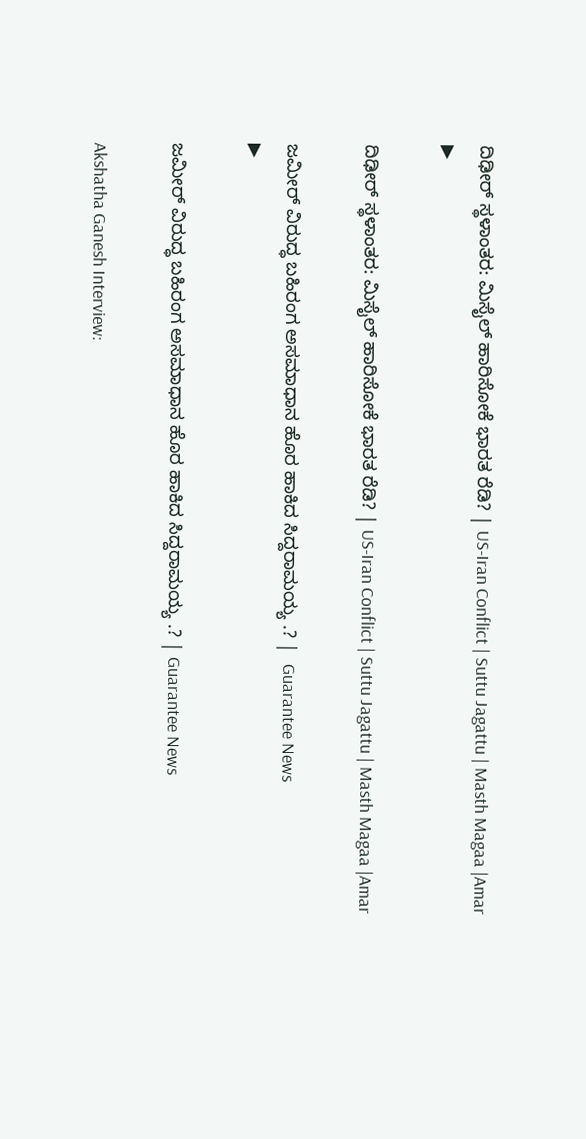ದಿಢೀರ್‌ ಸ್ಥಳಾಂತರ: ಮಿಸೈಲ್‌ ಹಾರಿಸೋಕೆ ಭಾರತ ರೆಡಿ? | US-Iran Conflict | Suttu Jagattu | Masth Magaa |Amar
▶

ದಿಢೀರ್‌ ಸ್ಥಳಾಂತರ: ಮಿಸೈಲ್‌ ಹಾರಿಸೋಕೆ ಭಾರತ ರೆಡಿ? | US-Iran Conflict | Suttu Jagattu | Masth Magaa |Amar

ಜಮೀರ್ ವಿರುದ್ಧ ಬಹಿರಂಗ ಅಸಮಾಧಾನ ಹೊರ ಹಾಕಿದ ಸಿದ್ದರಾಮಯ್ಯ .? |  Guarantee News
▶

ಜಮೀರ್ ವಿರುದ್ಧ ಬಹಿರಂಗ ಅಸಮಾಧಾನ ಹೊರ ಹಾಕಿದ ಸಿದ್ದರಾಮಯ್ಯ .? | Guarantee News

Akshatha Ganesh Interview: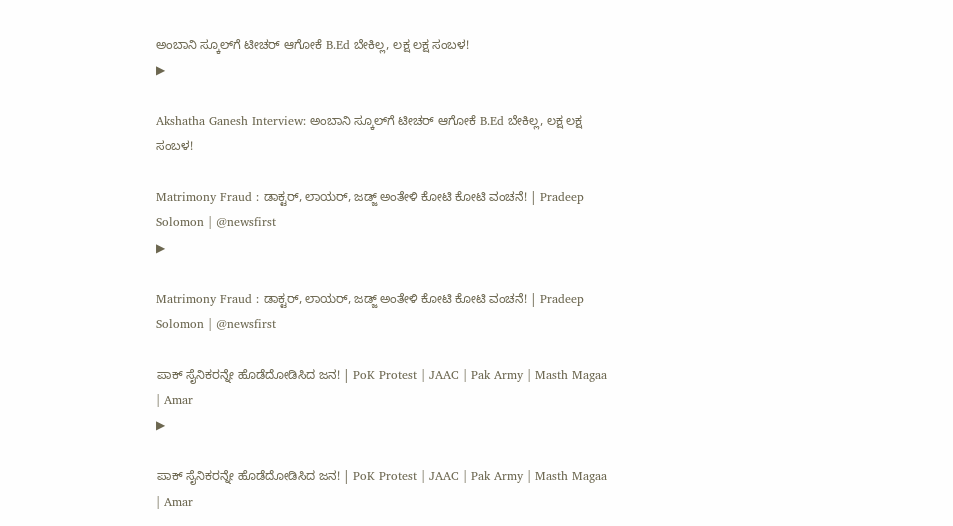ಅಂಬಾನಿ ಸ್ಕೂಲ್‌ಗೆ ಟೀಚರ್‌ ಆಗೋಕೆ B.Ed ಬೇಕಿಲ್ಲ, ಲಕ್ಷ ಲಕ್ಷ ಸಂಬಳ!
▶

Akshatha Ganesh Interview: ಅಂಬಾನಿ ಸ್ಕೂಲ್‌ಗೆ ಟೀಚರ್‌ ಆಗೋಕೆ B.Ed ಬೇಕಿಲ್ಲ, ಲಕ್ಷ ಲಕ್ಷ ಸಂಬಳ!

Matrimony Fraud : ಡಾಕ್ಟರ್, ಲಾಯರ್, ಜಡ್ಜ್ ಅಂತೇಳಿ ಕೋಟಿ ಕೋಟಿ ವಂಚನೆ! | Pradeep Solomon | @newsfirst
▶

Matrimony Fraud : ಡಾಕ್ಟರ್, ಲಾಯರ್, ಜಡ್ಜ್ ಅಂತೇಳಿ ಕೋಟಿ ಕೋಟಿ ವಂಚನೆ! | Pradeep Solomon | @newsfirst

ಪಾಕ್‌ ಸೈನಿಕರನ್ನೇ ಹೊಡೆದೋಡಿಸಿದ ಜನ! | PoK Protest | JAAC | Pak Army | Masth Magaa | Amar
▶

ಪಾಕ್‌ ಸೈನಿಕರನ್ನೇ ಹೊಡೆದೋಡಿಸಿದ ಜನ! | PoK Protest | JAAC | Pak Army | Masth Magaa | Amar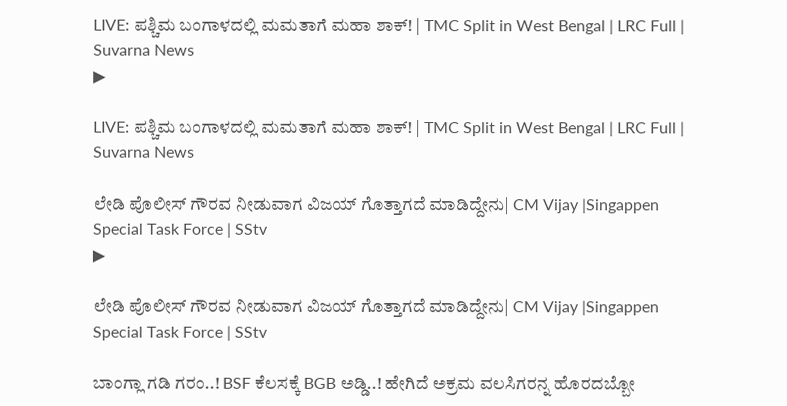LIVE: ಪಶ್ಚಿಮ ಬಂಗಾಳದಲ್ಲಿ ಮಮತಾಗೆ ಮಹಾ ಶಾಕ್! | TMC Split in West Bengal | LRC Full | Suvarna News
▶

LIVE: ಪಶ್ಚಿಮ ಬಂಗಾಳದಲ್ಲಿ ಮಮತಾಗೆ ಮಹಾ ಶಾಕ್! | TMC Split in West Bengal | LRC Full | Suvarna News

ಲೇಡಿ ಪೊಲೀಸ್ ಗೌರವ ನೀಡುವಾಗ ವಿಜಯ್ ಗೊತ್ತಾಗದೆ ಮಾಡಿದ್ದೇನು| CM Vijay |Singappen Special Task Force | SStv
▶

ಲೇಡಿ ಪೊಲೀಸ್ ಗೌರವ ನೀಡುವಾಗ ವಿಜಯ್ ಗೊತ್ತಾಗದೆ ಮಾಡಿದ್ದೇನು| CM Vijay |Singappen Special Task Force | SStv

ಬಾಂಗ್ಲಾ ಗಡಿ ಗರಂ..! BSF ಕೆಲಸಕ್ಕೆ BGB ಅಡ್ಡಿ..! ಹೇಗಿದೆ ಅಕ್ರಮ ವಲಸಿಗರನ್ನ ಹೊರದಬ್ಬೋ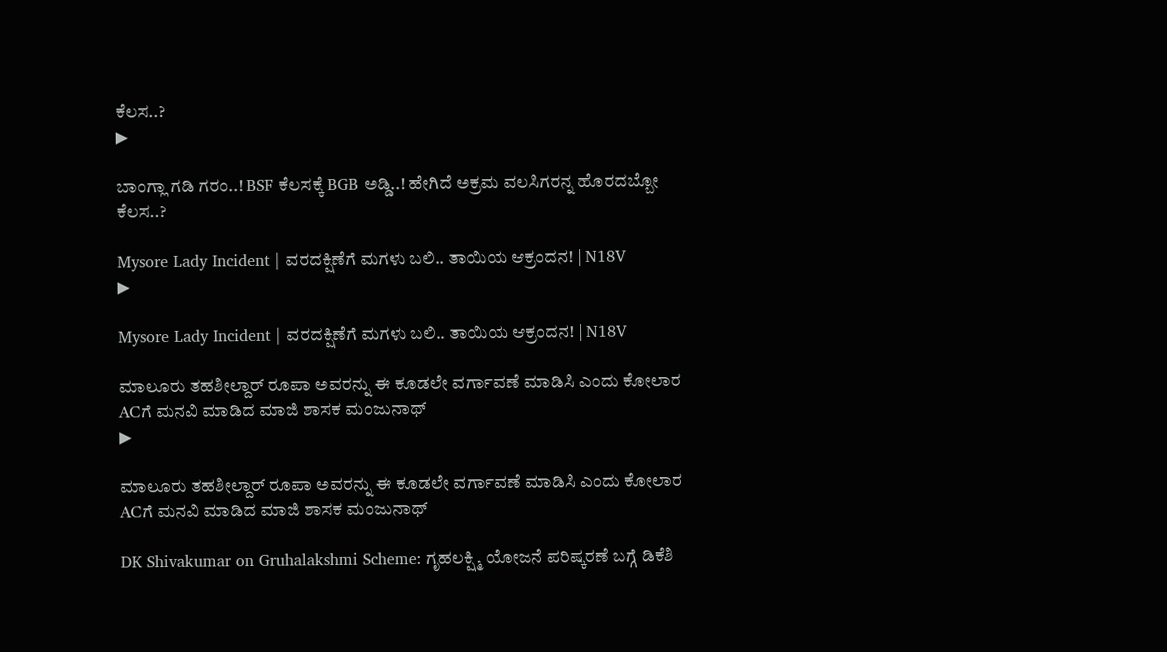ಕೆಲಸ..?
▶

ಬಾಂಗ್ಲಾ ಗಡಿ ಗರಂ..! BSF ಕೆಲಸಕ್ಕೆ BGB ಅಡ್ಡಿ..! ಹೇಗಿದೆ ಅಕ್ರಮ ವಲಸಿಗರನ್ನ ಹೊರದಬ್ಬೋ ಕೆಲಸ..?

Mysore Lady Incident | ವರದಕ್ಷಿಣೆಗೆ ಮಗಳು ಬಲಿ.. ತಾಯಿಯ ಆಕ್ರಂದನ! | N18V
▶

Mysore Lady Incident | ವರದಕ್ಷಿಣೆಗೆ ಮಗಳು ಬಲಿ.. ತಾಯಿಯ ಆಕ್ರಂದನ! | N18V

ಮಾಲೂರು ತಹಶೀಲ್ದಾರ್ ರೂಪಾ ಅವರನ್ನು ಈ ಕೂಡಲೇ ವರ್ಗಾವಣೆ ಮಾಡಿಸಿ ಎಂದು ಕೋಲಾರ ACಗೆ ಮನವಿ ಮಾಡಿದ ಮಾಜಿ ಶಾಸಕ ಮಂಜುನಾಥ್
▶

ಮಾಲೂರು ತಹಶೀಲ್ದಾರ್ ರೂಪಾ ಅವರನ್ನು ಈ ಕೂಡಲೇ ವರ್ಗಾವಣೆ ಮಾಡಿಸಿ ಎಂದು ಕೋಲಾರ ACಗೆ ಮನವಿ ಮಾಡಿದ ಮಾಜಿ ಶಾಸಕ ಮಂಜುನಾಥ್

DK Shivakumar on Gruhalakshmi Scheme: ಗೃಹಲಕ್ಷ್ಮಿ ಯೋಜನೆ ಪರಿಷ್ಕರಣೆ ಬಗ್ಗೆ ಡಿಕೆಶಿ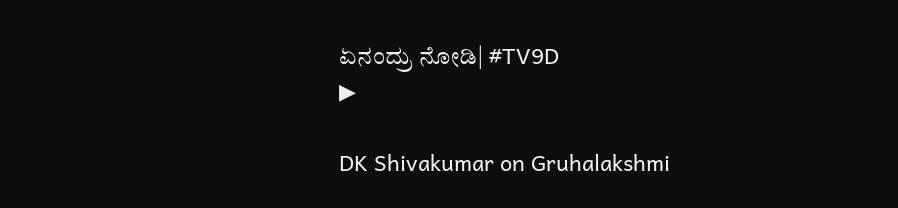ಏನಂದ್ರು ನೋಡಿ| #TV9D
▶

DK Shivakumar on Gruhalakshmi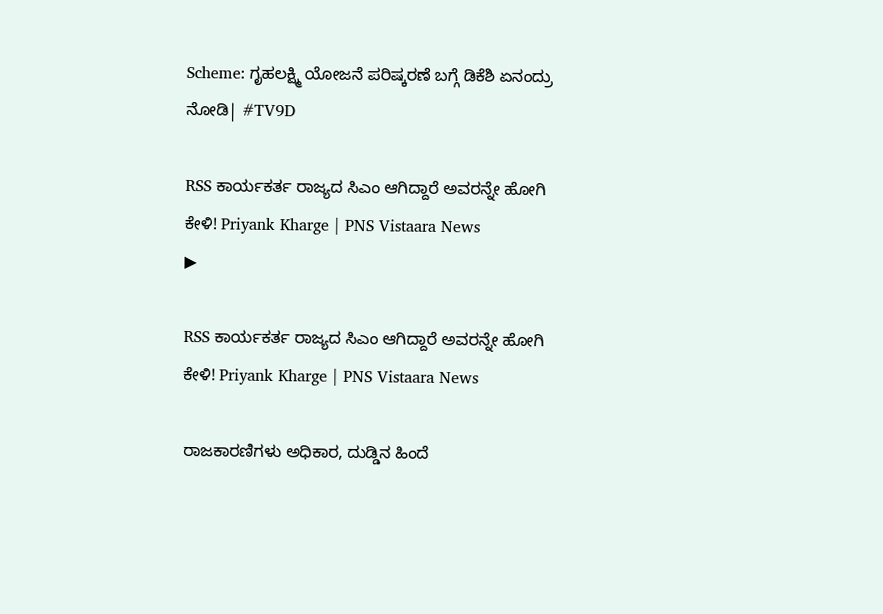Scheme: ಗೃಹಲಕ್ಷ್ಮಿ ಯೋಜನೆ ಪರಿಷ್ಕರಣೆ ಬಗ್ಗೆ ಡಿಕೆಶಿ ಏನಂದ್ರು ನೋಡಿ| #TV9D

RSS ಕಾರ್ಯಕರ್ತ ರಾಜ್ಯದ ಸಿಎಂ ಆಗಿದ್ದಾರೆ ಅವರನ್ನೇ ಹೋಗಿ ಕೇಳಿ! Priyank Kharge | PNS Vistaara News
▶

RSS ಕಾರ್ಯಕರ್ತ ರಾಜ್ಯದ ಸಿಎಂ ಆಗಿದ್ದಾರೆ ಅವರನ್ನೇ ಹೋಗಿ ಕೇಳಿ! Priyank Kharge | PNS Vistaara News

ರಾಜಕಾರಣಿಗಳು ಅಧಿಕಾರ, ದುಡ್ಡಿನ ಹಿಂದೆ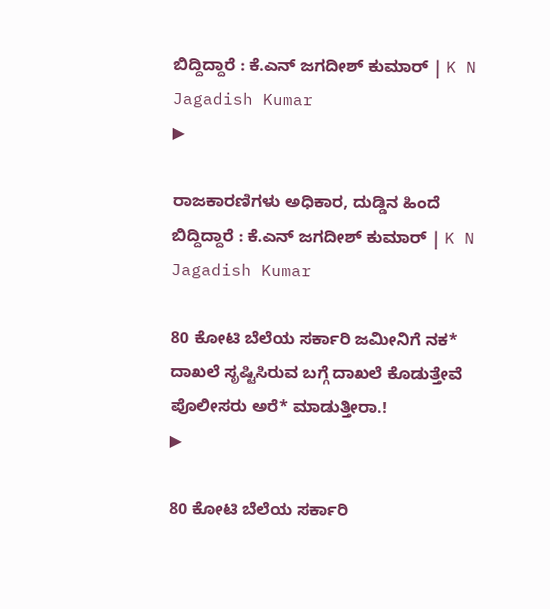ಬಿದ್ದಿದ್ದಾರೆ : ಕೆ.ಎನ್ ಜಗದೀಶ್ ಕುಮಾರ್ | K N Jagadish Kumar
▶

ರಾಜಕಾರಣಿಗಳು ಅಧಿಕಾರ, ದುಡ್ಡಿನ ಹಿಂದೆ ಬಿದ್ದಿದ್ದಾರೆ : ಕೆ.ಎನ್ ಜಗದೀಶ್ ಕುಮಾರ್ | K N Jagadish Kumar

80 ಕೋಟಿ ಬೆಲೆಯ ಸರ್ಕಾರಿ ಜಮೀನಿಗೆ ನಕ* ದಾಖಲೆ ಸೃಷ್ಟಿಸಿರುವ ಬಗ್ಗೆ ದಾಖಲೆ ಕೊಡುತ್ತೇವೆ ಪೊಲೀಸರು ಅರೆ* ಮಾಡುತ್ತೀರಾ.!
▶

80 ಕೋಟಿ ಬೆಲೆಯ ಸರ್ಕಾರಿ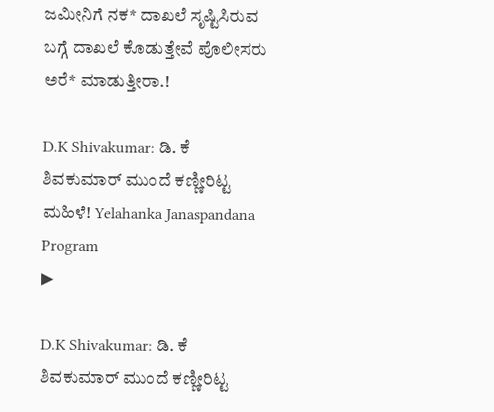ಜಮೀನಿಗೆ ನಕ* ದಾಖಲೆ ಸೃಷ್ಟಿಸಿರುವ ಬಗ್ಗೆ ದಾಖಲೆ ಕೊಡುತ್ತೇವೆ ಪೊಲೀಸರು ಅರೆ* ಮಾಡುತ್ತೀರಾ.!

D.K Shivakumar: ಡಿ. ಕೆ ಶಿವಕುಮಾರ್ ಮುಂದೆ ಕಣ್ಣೀರಿಟ್ಟ ಮಹಿಳೆ! Yelahanka Janaspandana Program
▶

D.K Shivakumar: ಡಿ. ಕೆ ಶಿವಕುಮಾರ್ ಮುಂದೆ ಕಣ್ಣೀರಿಟ್ಟ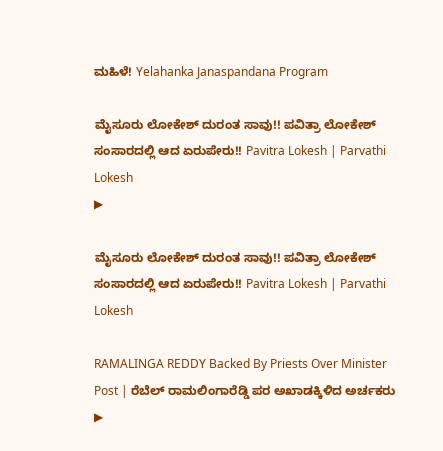ಮಹಿಳೆ! Yelahanka Janaspandana Program

ಮೈಸೂರು ಲೋಕೇಶ್ ದುರಂತ ಸಾವು!! ಪವಿತ್ರಾ ಲೋಕೇಶ್ ಸಂಸಾರದಲ್ಲಿ ಆದ ಏರುಪೇರು!! Pavitra Lokesh | Parvathi Lokesh
▶

ಮೈಸೂರು ಲೋಕೇಶ್ ದುರಂತ ಸಾವು!! ಪವಿತ್ರಾ ಲೋಕೇಶ್ ಸಂಸಾರದಲ್ಲಿ ಆದ ಏರುಪೇರು!! Pavitra Lokesh | Parvathi Lokesh

RAMALINGA REDDY Backed By Priests Over Minister Post | ರೆಬೆಲ್ ರಾಮಲಿಂಗಾರೆಡ್ಡಿ ಪರ ಅಖಾಡಕ್ಕಿಳಿದ ಅರ್ಚಕರು
▶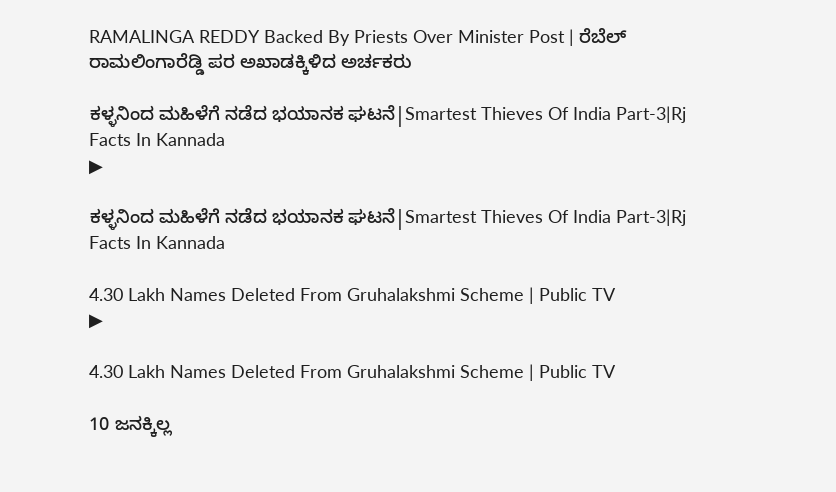RAMALINGA REDDY Backed By Priests Over Minister Post | ರೆಬೆಲ್ ರಾಮಲಿಂಗಾರೆಡ್ಡಿ ಪರ ಅಖಾಡಕ್ಕಿಳಿದ ಅರ್ಚಕರು

ಕಳ್ಳನಿಂದ ಮಹಿಳೆಗೆ ನಡೆದ ಭಯಾನಕ ಘಟನೆ|Smartest Thieves Of India Part-3|Rj Facts In Kannada
▶

ಕಳ್ಳನಿಂದ ಮಹಿಳೆಗೆ ನಡೆದ ಭಯಾನಕ ಘಟನೆ|Smartest Thieves Of India Part-3|Rj Facts In Kannada

4.30 Lakh Names Deleted From Gruhalakshmi Scheme | Public TV
▶

4.30 Lakh Names Deleted From Gruhalakshmi Scheme | Public TV

10 ಜನಕ್ಕಿಲ್ಲ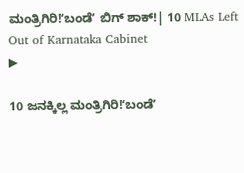ಮಂತ್ರಿಗಿರಿ!ʻಬಂಡೆʼ ಬಿಗ್‌ ಶಾಕ್!| 10 MLAs Left Out of Karnataka Cabinet
▶

10 ಜನಕ್ಕಿಲ್ಲ ಮಂತ್ರಿಗಿರಿ!ʻಬಂಡೆʼ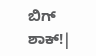ಬಿಗ್‌ ಶಾಕ್!|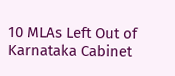10 MLAs Left Out of Karnataka Cabinet